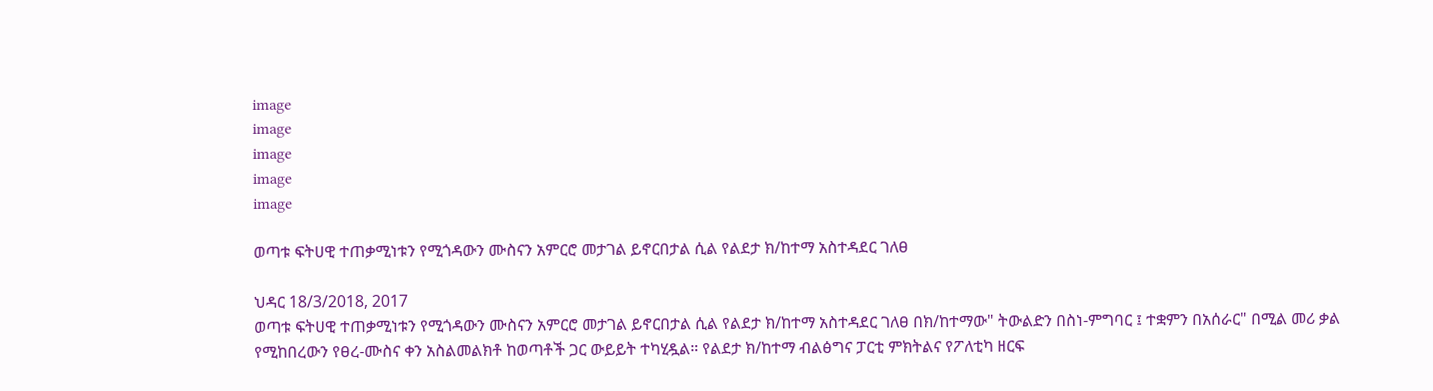image
image
image
image
image

ወጣቱ ፍትሀዊ ተጠቃሚነቱን የሚጎዳውን ሙስናን አምርሮ መታገል ይኖርበታል ሲል የልደታ ክ/ከተማ አስተዳደር ገለፀ

ህዳር 18/3/2018, 2017
ወጣቱ ፍትሀዊ ተጠቃሚነቱን የሚጎዳውን ሙስናን አምርሮ መታገል ይኖርበታል ሲል የልደታ ክ/ከተማ አስተዳደር ገለፀ በክ/ከተማው" ትውልድን በስነ-ምግባር ፤ ተቋምን በአሰራር" በሚል መሪ ቃል የሚከበረውን የፀረ-ሙስና ቀን አስልመልክቶ ከወጣቶች ጋር ውይይት ተካሂዷል። የልደታ ክ/ከተማ ብልፅግና ፓርቲ ምክትልና የፖለቲካ ዘርፍ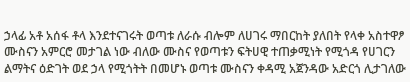ኃላፊ አቶ አሰፋ ቶላ እንደተናገሩት ወጣቱ ለራሱ ብሎም ለሀገሩ ማበርከት ያለበት የላቀ አስተዋፆ ሙስናን አምርሮ መታገል ነው ብለው ሙስና የወጣቱን ፍትሀዊ ተጠቃሚነት የሚጎዳ የሀገርን ልማትና ዕድገት ወደ ኃላ የሚጎትት በመሆኑ ወጣቱ ሙስናን ቀዳሚ አጀንዳው አድርጎ ሊታገለው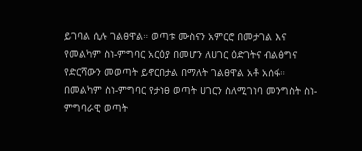ይገባል ሲሉ ገልፀዋል። ወጣቱ ሙስናን አምርሮ በመታገል እና የመልካም ስነ-ምግባር አርዕያ በመሆን ለሀገር ዕድገትና ብልፅግና የድርሻውን መወጣት ይኖርበታል በማለት ገልፀዋል አቶ አሰፋ። በመልካም ስነ-ምግባር የታነፀ ወጣት ሀገርን ስለሚገነባ መንግስት ስነ-ምግባራዊ ወጣት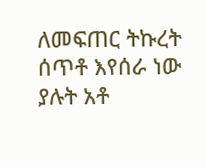ለመፍጠር ትኩረት ሰጥቶ እየሰራ ነው ያሉት አቶ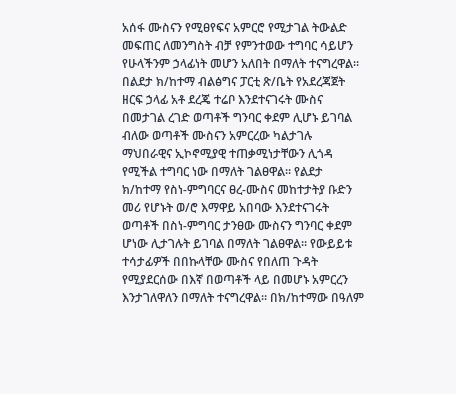አሰፋ ሙስናን የሚፀየፍና አምርሮ የሚታገል ትውልድ መፍጠር ለመንግስት ብቻ የምንተወው ተግባር ሳይሆን የሁላችንም ኃላፊነት መሆን አለበት በማለት ተናግረዋል። በልደታ ክ/ከተማ ብልፅግና ፓርቲ ጽ/ቤት የአደረጃጀት ዘርፍ ኃላፊ አቶ ደረጄ ተሬቦ እንደተናገሩት ሙስና በመታገል ረገድ ወጣቶች ግንባር ቀደም ሊሆኑ ይገባል ብለው ወጣቶች ሙስናን አምርረው ካልታገሉ ማህበራዊና ኢኮኖሚያዊ ተጠቃሚነታቸውን ሊጎዳ የሚችል ተግባር ነው በማለት ገልፀዋል። የልደታ ክ/ከተማ የስነ-ምግባርና ፀረ-ሙስና መከተታትያ ቡድን መሪ የሆኑት ወ/ሮ እማዋይ አበባው እንደተናገሩት ወጣቶች በስነ-ምግባር ታንፀው ሙስናን ግንባር ቀደም ሆነው ሊታገሉት ይገባል በማለት ገልፀዋል። የውይይቱ ተሳታፊዎች በበኩላቸው ሙስና የበለጠ ጉዳት የሚያደርሰው በእኛ በወጣቶች ላይ በመሆኑ አምርረን እንታገለዋለን በማለት ተናግረዋል። በክ/ከተማው በዓለም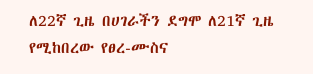ለ22ኛ ጊዜ በሀገራችን ደግሞ ለ21ኛ ጊዜ የሚከበረው የፀረ-ሙስና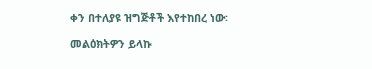ቀን በተለያዩ ዝግጅቶች እየተከበረ ነው፡

መልዕክትዎን ይላኩ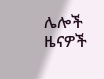ሌሎች ዜናዎች